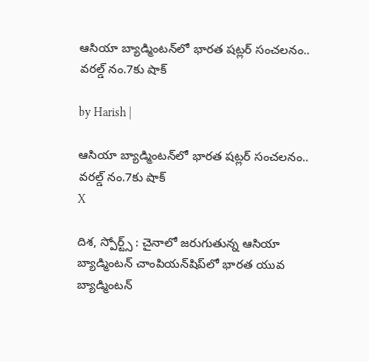ఆసియా బ్యాడ్మింటన్‌లో భారత షట్లర్ సంచలనం.. వరల్డ్ నం.7కు షాక్

by Harish |

ఆసియా బ్యాడ్మింటన్‌లో భారత షట్లర్ సంచలనం.. వరల్డ్ నం.7కు షాక్
X

దిశ, స్పోర్ట్స్ : చైనాలో జరుగుతున్న ఆసియా బ్యాడ్మింటన్ చాంపియన్‌షిప్‌లో భారత యువ బ్యాడ్మింటన్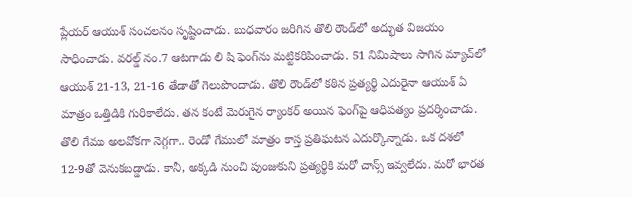ప్లేయర్ ఆయుశ్ సంచలనం సృష్టించాడు. బుధవారం జరిగిన తొలి రౌండ్‌లో అద్భుత విజయం సాధించాడు. వరల్డ్ నం.7 ఆటగాడు లి షి ఫెంగ్‌ను మట్టికరిపించాడు. 51 నిమిషాలు సాగిన మ్యాచ్‌లో ఆయుశ్ 21-13, 21-16 తేడాతో గెలుపొందాడు. తొలి రౌండ్‌లో కఠిన ప్రత్యర్థి ఎదురైనా ఆయుశ్ ఏ మాత్రం ఒత్తిడికి గురికాలేదు. తన కంటే మెరుగైన ర్యాంకర్ అయిన ఫెంగ్‌పై ఆధిపత్యం ప్రదర్శించాడు. తొలి గేము అలవోకగా నెగ్గగా.. రెండో గేములో మాత్రం కాస్త ప్రతిఘటన ఎదుర్కొన్నాడు. ఒక దశలో 12-9తో వెనుకబడ్డాడు. కానీ, అక్కడి నుంచి పుంజుకుని ప్రత్యర్థికి మరో చాన్స్ ఇవ్వలేదు. మరో భారత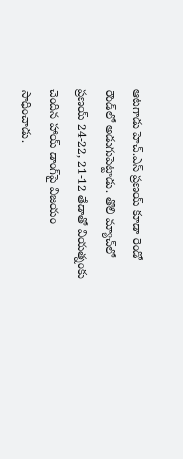ఆటగాడు హెచ్.ఎస్ ప్రణయ్ కూడా రెండో రౌండ్‌లో అడుగుపెట్టాడు. తొలి మ్యాచ్‌లో ప్రణయ్ 24-22, 21-12 తేడాతో వియత్నంకు చెందిన హాయ్ డాంగ్‌పై విజయం సాధించాడు.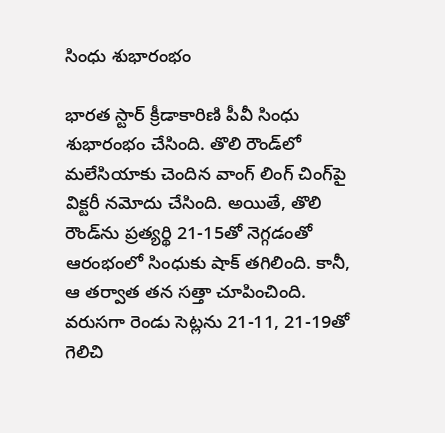సింధు శుభారంభం

భారత స్టార్ క్రీడాకారిణి పీవీ సింధు శుభారంభం చేసింది. తొలి రౌండ్‌లో మలేసియాకు చెందిన వాంగ్ లింగ్ చింగ్‌పై విక్టరీ నమోదు చేసింది. అయితే, తొలి రౌండ్‌ను ప్రత్యర్థి 21-15తో నెగ్గడంతో ఆరంభంలో సింధుకు షాక్ తగిలింది. కానీ, ఆ తర్వాత తన సత్తా చూపించింది. వరుసగా రెండు సెట్లను 21-11, 21-19తో గెలిచి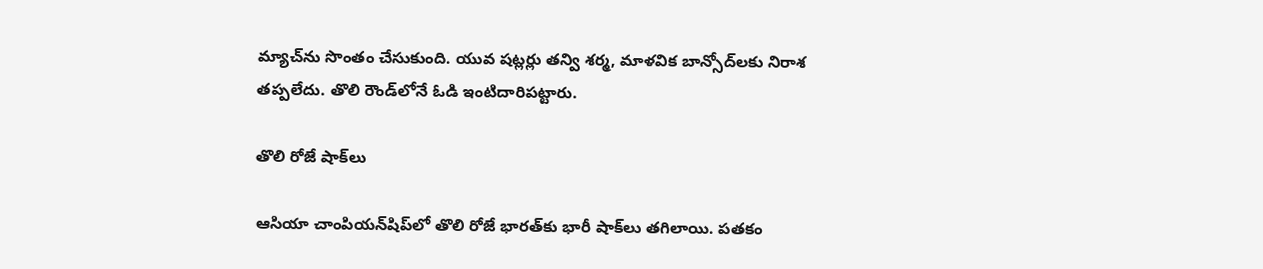మ్యాచ్‌ను సొంతం చేసుకుంది. యువ షట్లర్లు తన్వి శర్మ, మాళవిక బాన్సోద్‌లకు నిరాశ తప్పలేదు. తొలి రౌండ్‌లోనే ఓడి ఇంటిదారిపట్టారు.

తొలి రోజే షాక్‌లు

ఆసియా చాంపియన్‌షిప్‌లో తొలి రోజే భారత్‌కు భారీ షాక్‌లు తగిలాయి. పతకం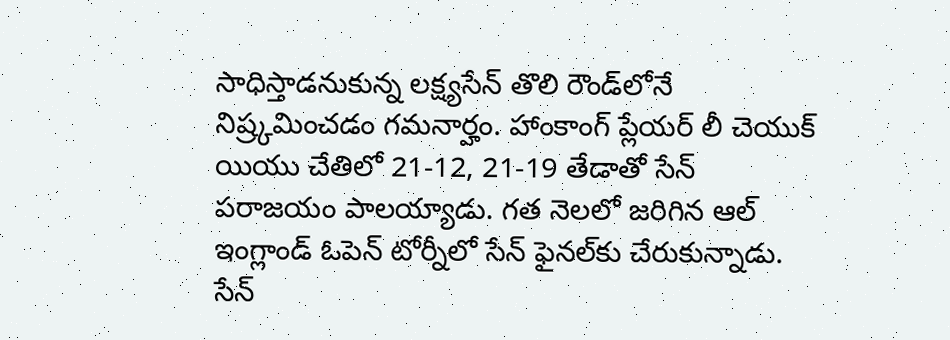సాధిస్తాడనుకున్న లక్ష్యసేన్ తొలి రౌండ్‌లోనే నిష్ర్కమించడం గమనార్హం. హాంకాంగ్ ప్లేయర్ లీ చెయుక్ యియు చేతిలో 21-12, 21-19 తేడాతో సేన్ పరాజయం పాలయ్యాడు. గత నెలలో జరిగిన ఆల్ ఇంగ్లాండ్ ఓపెన్‌ టోర్నీలో సేన్ ఫైనల్‌కు చేరుకున్నాడు. సేన్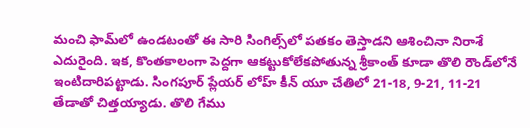మంచి ఫామ్‌లో ఉండటంతో ఈ సారి సింగిల్స్‌లో పతకం తెస్తాడని ఆశించినా నిరాశే ఎదురైంది. ఇక, కొంతకాలంగా పెద్దగా ఆకట్టుకోలేకపోతున్న శ్రీకాంత్ కూడా తొలి రౌండ్‌లోనే ఇంటిదారిపట్టాడు. సింగపూర్ ప్లేయర్ లోహ్ కీన్ యూ చేతిలో 21-18, 9-21, 11-21 తేడాతో చిత్తయ్యాడు. తొలి గేము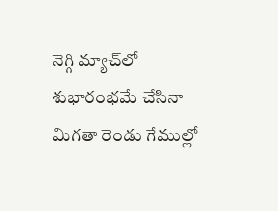నెగ్గి మ్యాచ్‌లో శుభారంభమే చేసినా మిగతా రెండు గేముల్లో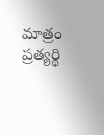మాత్రం ప్రత్యర్థి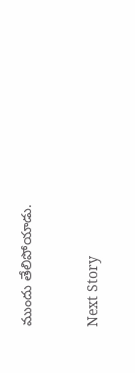ముందు తేలిపోయాడు.


Next Story